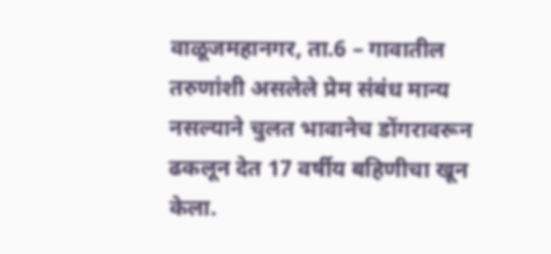वाळूजमहानगर, ता.6 – गावातील तरुणांशी असलेले प्रेम संबंध मान्य नसल्याने चुलत भावानेच डोंगरावरून ढकलून देत 17 वर्षीय बहिणीचा खून केला.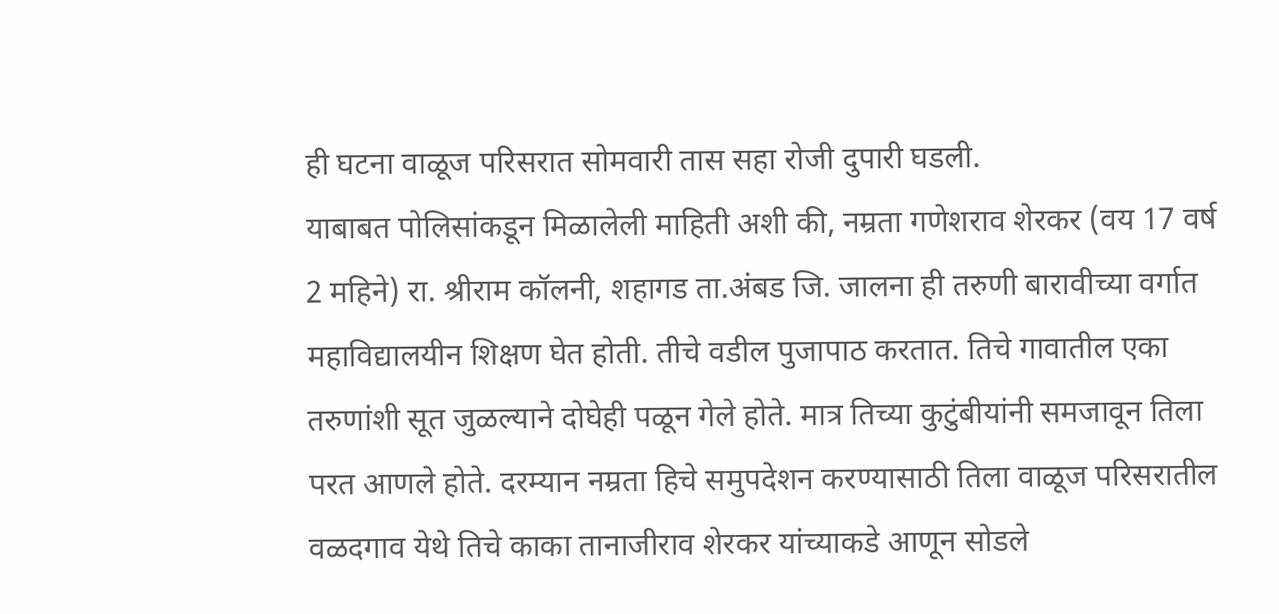ही घटना वाळूज परिसरात सोमवारी तास सहा रोजी दुपारी घडली.
याबाबत पोलिसांकडून मिळालेली माहिती अशी की, नम्रता गणेशराव शेरकर (वय 17 वर्ष 2 महिने) रा. श्रीराम कॉलनी, शहागड ता.अंबड जि. जालना ही तरुणी बारावीच्या वर्गात महाविद्यालयीन शिक्षण घेत होती. तीचे वडील पुजापाठ करतात. तिचे गावातील एका तरुणांशी सूत जुळल्याने दोघेही पळून गेले होते. मात्र तिच्या कुटुंबीयांनी समजावून तिला परत आणले होते. दरम्यान नम्रता हिचे समुपदेशन करण्यासाठी तिला वाळूज परिसरातील वळदगाव येथे तिचे काका तानाजीराव शेरकर यांच्याकडे आणून सोडले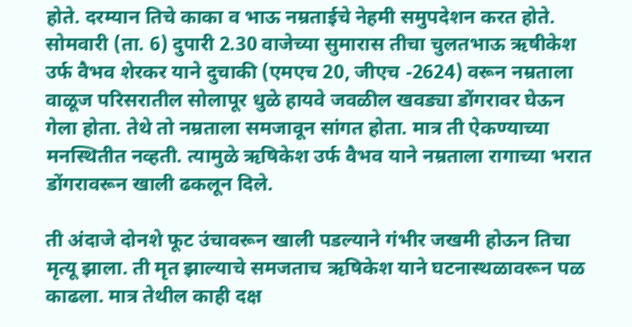होते. दरम्यान तिचे काका व भाऊ नम्रताईचे नेहमी समुपदेशन करत होते. सोमवारी (ता. 6) दुपारी 2.30 वाजेच्या सुमारास तीचा चुलतभाऊ ऋषीकेश उर्फ वैभव शेरकर याने दुचाकी (एमएच 20, जीएच -2624) वरून नम्रताला वाळूज परिसरातील सोलापूर धुळे हायवे जवळील खवड्या डोंगरावर घेऊन गेला होता. तेथे तो नम्रताला समजावून सांगत होता. मात्र ती ऐकण्याच्या मनस्थितीत नव्हती. त्यामुळे ऋषिकेश उर्फ वैभव याने नम्रताला रागाच्या भरात डोंगरावरून खाली ढकलून दिले.

ती अंदाजे दोनशे फूट उंचावरून खाली पडल्याने गंभीर जखमी होऊन तिचा मृत्यू झाला. ती मृत झाल्याचे समजताच ऋषिकेश याने घटनास्थळावरून पळ काढला. मात्र तेथील काही दक्ष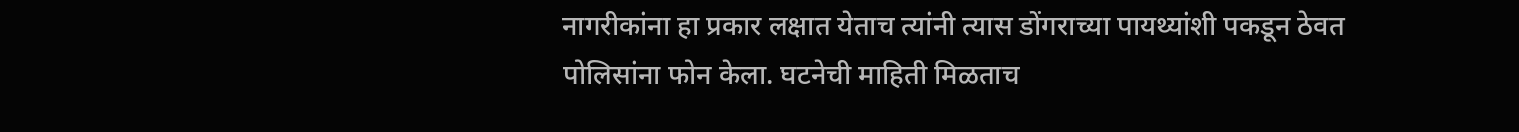नागरीकांना हा प्रकार लक्षात येताच त्यांनी त्यास डोंगराच्या पायथ्यांशी पकडून ठेवत पोलिसांना फोन केला. घटनेची माहिती मिळताच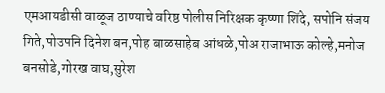एमआयडीसी वाळूज ठाण्याचे वरिष्ठ पोलीस निरिक्षक कृष्णा शिंदे, सपोनि संजय गिते,पोउपनि दिनेश बन,पोह बाळसाहेब आंधळे,पोअ राजाभाऊ कोल्हे,मनोज बनसोडे,गोरख वाघ,सुरेश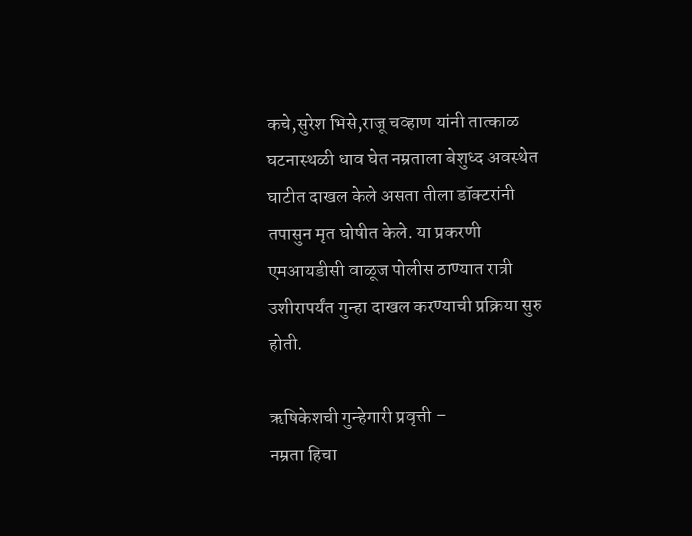कचे,सुरेश भिसे,राजू चव्हाण यांनी तात्काळ घटनास्थळी धाव घेत नम्रताला बेशुध्द अवस्थेत घाटीत दाखल केले असता तीला डॉक्टरांनी तपासुन मृत घोषीत केले. या प्रकरणी एमआयडीसी वाळूज पोलीस ठाण्यात रात्री उशीरापर्यंत गुन्हा दाखल करण्याची प्रक्रिया सुरु होती.

ऋषिकेशची गुन्हेगारी प्रवृत्ती –
नम्रता हिचा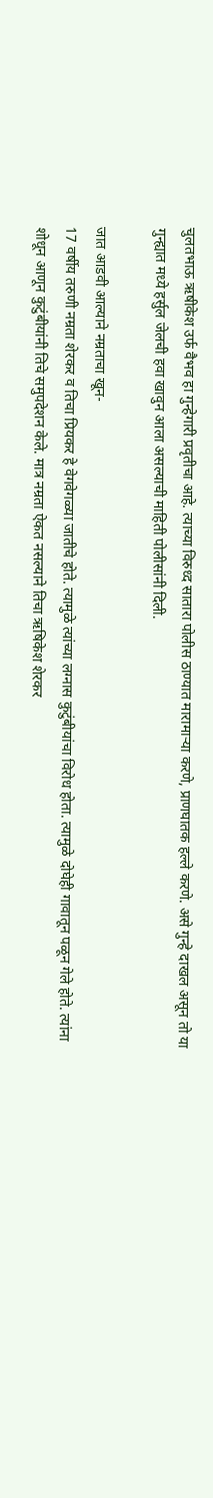चुलतभाऊ ऋषीकेश उर्फ वैभव हा गुन्हेगारी प्रवृतीचा आहे. त्याच्या विरुध्द सातारा पोलीस ठाण्यात मारामाऱ्या करणे, प्राणघातक हल्ले करणे. असे गुन्हे दाखल असून तो या गुन्ह्यात मध्ये हर्सुल जेलची हवा खावुन आला असल्याची माहिती पोलीसांनी दिली.

जात आडवी आल्याने नम्रताचा खून-
17 वर्षीय तरुणी नम्रता शेरकर व तिचा प्रियकर हे वेगवेगळ्या जातीचे होते. त्यामुळे त्यांच्या लग्नास कुटुंबीयांचा विरोध होता. त्यामुळे दोघेही गावातून पळून गेले होते. त्यांना शोधून आणून कुटुंबीयांनी तिचे समुपदेशन केले. मात्र नम्रता ऐकत नसल्याने तिचा ऋषिकेश शेरकर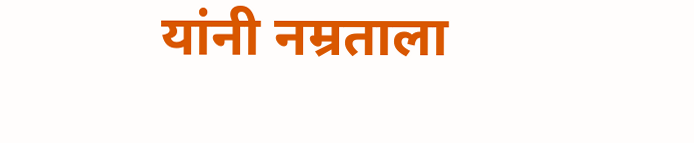यांनी नम्रताला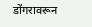डोंगरावरून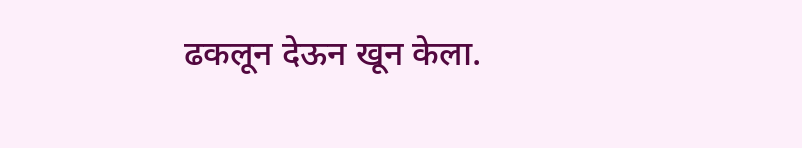ढकलून देऊन खून केला.